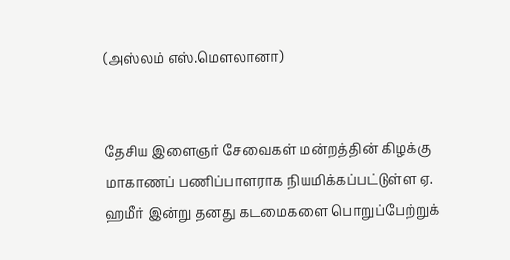(அஸ்லம் எஸ்.மெளலானா)


தேசிய இளைஞர் சேவைகள் மன்றத்தின் கிழக்கு மாகாணப் பணிப்பாளராக நியமிக்கப்பட்டுள்ள ஏ. ஹமீர் இன்று தனது கடமைகளை பொறுப்பேற்றுக்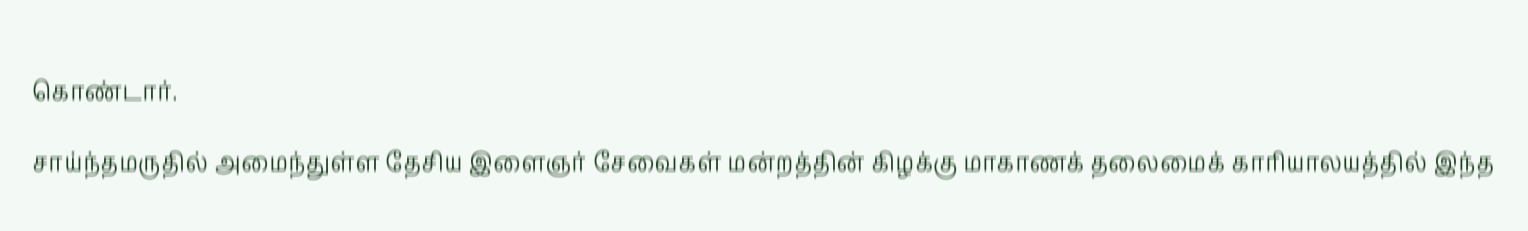கொண்டார்.

சாய்ந்தமருதில் அமைந்துள்ள தேசிய இளைஞர் சேவைகள் மன்றத்தின் கிழக்கு மாகாணக் தலைமைக் காரியாலயத்தில் இந்த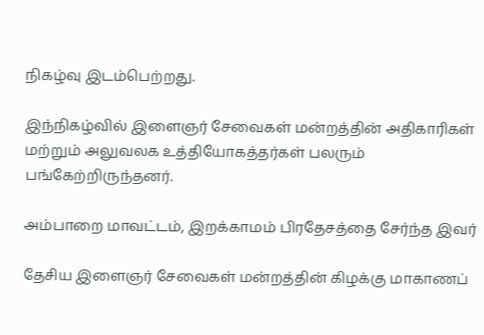நிகழ்வு இடம்பெற்றது.

இந்நிகழ்வில் இளைஞர் சேவைகள் மன்றத்தின் அதிகாரிகள் மற்றும் அலுவலக உத்தியோகத்தர்கள் பலரும் பங்கேற்றிருந்தனர்.

அம்பாறை மாவட்டம், இறக்காமம் பிரதேசத்தை சேர்ந்த இவர்

தேசிய இளைஞர் சேவைகள் மன்றத்தின் கிழக்கு மாகாணப்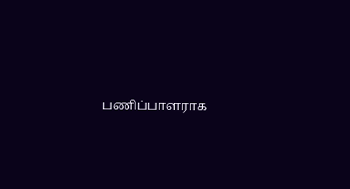பணிப்பாளராக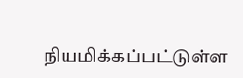நியமிக்கப்பட்டுள்ள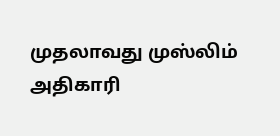முதலாவது முஸ்லிம் அதிகாரி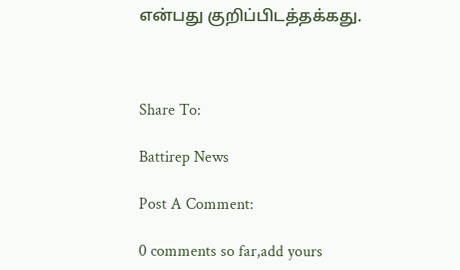என்பது குறிப்பிடத்தக்கது.



Share To:

Battirep News

Post A Comment:

0 comments so far,add yours